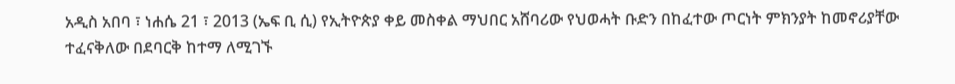አዲስ አበባ ፣ ነሐሴ 21 ፣ 2013 (ኤፍ ቢ ሲ) የኢትዮጵያ ቀይ መስቀል ማህበር አሸባሪው የህወሓት ቡድን በከፈተው ጦርነት ምክንያት ከመኖሪያቸው ተፈናቅለው በደባርቅ ከተማ ለሚገኙ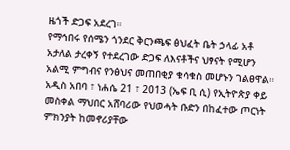ዜጎች ድጋፍ አደረገ።
የማኅበሩ የሰሜን ጎንደር ቅርንጫፍ ፅህፈት ቤት ኃላፊ አቶ አታለል ታረቀኝ የተደረገው ድጋፍ ለእናቶችና ህፃናት የሚሆን አልሚ ምግብና የንፅህና መጠበቂያ ቁሳቁስ መሆኑን ገልፀዋል።
አዲስ አበባ ፣ ነሐሴ 21 ፣ 2013 (ኤፍ ቢ ሲ) የኢትዮጵያ ቀይ መስቀል ማህበር አሸባሪው የህወሓት ቡድን በከፈተው ጦርነት ምክንያት ከመኖሪያቸው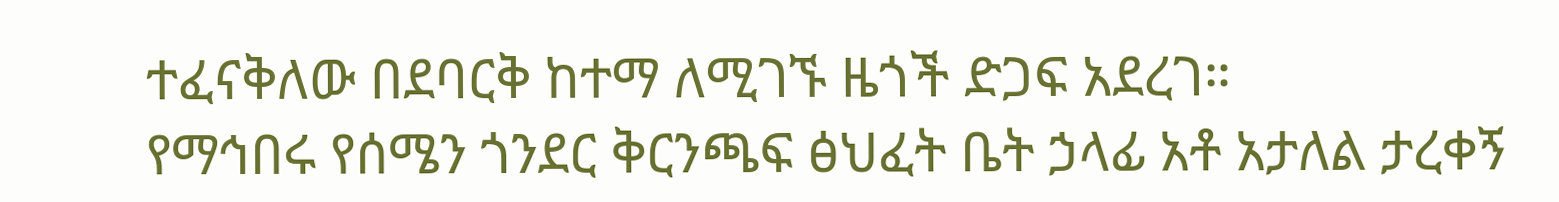ተፈናቅለው በደባርቅ ከተማ ለሚገኙ ዜጎች ድጋፍ አደረገ።
የማኅበሩ የሰሜን ጎንደር ቅርንጫፍ ፅህፈት ቤት ኃላፊ አቶ አታለል ታረቀኝ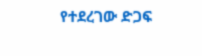የተደረገው ድጋፍ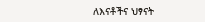ለእናቶችና ህፃናት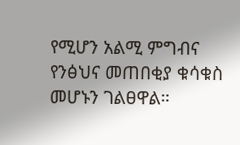የሚሆን አልሚ ምግብና የንፅህና መጠበቂያ ቁሳቁስ መሆኑን ገልፀዋል።